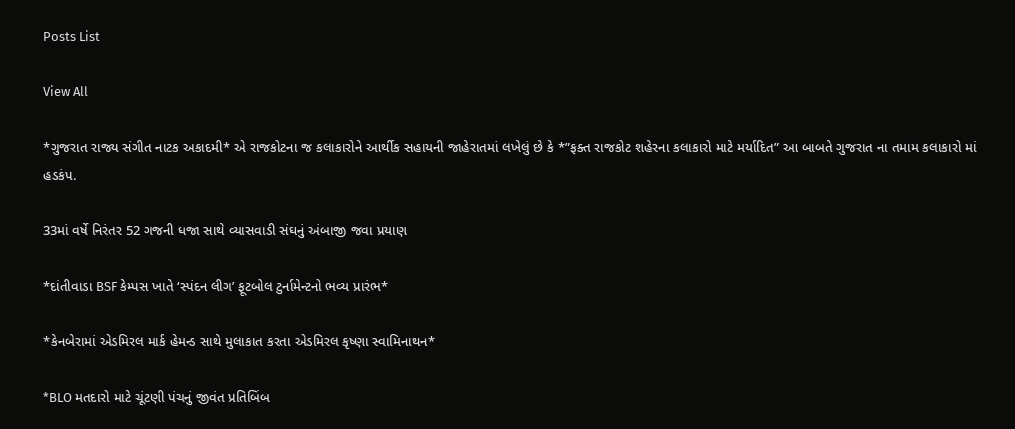Posts List

View All

*ગુજરાત રાજ્ય સંગીત નાટક અકાદમી* એ રાજકોટના જ કલાકારોને આર્થીક સહાયની જાહેરાતમાં લખેલું છે કે *”ફક્ત રાજકોટ શહેરના કલાકારો માટે મર્યાદિત” આ બાબતે ગુજરાત ના તમામ કલાકારો માં હડકંપ.

33માં વર્ષે નિરંતર 52 ગજની ધજા સાથે વ્યાસવાડી સંઘનું અંબાજી જવા પ્રયાણ

*દાંતીવાડા BSF કેમ્પસ ખાતે ‘સ્પંદન લીગ’ ફૂટબોલ ટુર્નામેન્ટનો ભવ્ય પ્રારંભ*

*કેનબેરામાં એડમિરલ માર્ક હેમન્ડ સાથે મુલાકાત કરતા એડમિરલ કૃષ્ણા સ્વામિનાથન*

*BLO મતદારો માટે ચૂંટણી પંચનું જીવંત પ્રતિબિંબ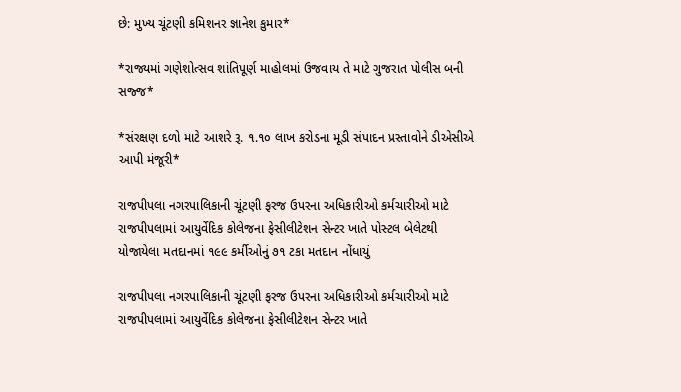છે: મુખ્ય ચૂંટણી કમિશનર જ્ઞાનેશ કુમાર*

*રાજ્યમાં ગણેશોત્સવ શાંતિપૂર્ણ માહોલમાં ઉજવાય તે માટે ગુજરાત પોલીસ બની સજ્જ*

*સંરક્ષણ દળો માટે આશરે રૂ. ૧.૧૦ લાખ કરોડના મૂડી સંપાદન પ્રસ્તાવોને ડીએસીએ આપી મંજૂરી*

રાજપીપલા નગરપાલિકાની ચૂંટણી ફરજ ઉપરના અધિકારીઓ કર્મચારીઓ માટે રાજપીપલામાં આયુર્વેદિક કોલેજના ફેસીલીટેશન સેન્ટર ખાતે પોસ્ટલ બેલેટથી યોજાયેલા મતદાનમાં ૧૯૯ કર્મીઓનું ૭૧ ટકા મતદાન નોંધાયું

રાજપીપલા નગરપાલિકાની ચૂંટણી ફરજ ઉપરના અધિકારીઓ કર્મચારીઓ માટે રાજપીપલામાં આયુર્વેદિક કોલેજના ફેસીલીટેશન સેન્ટર ખાતે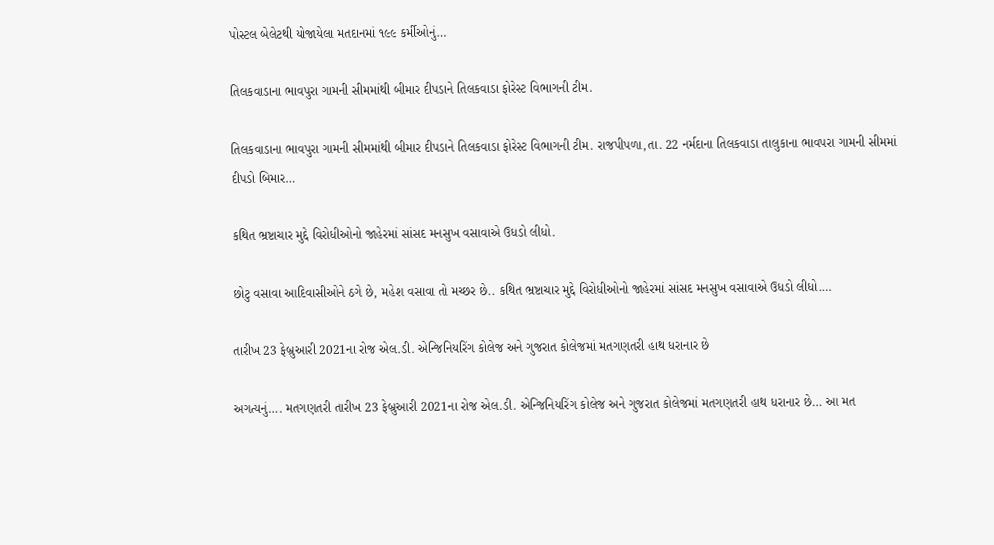પોસ્ટલ બેલેટથી યોજાયેલા મતદાનમાં ૧૯૯ કર્મીઓનું…

તિલકવાડાના ભાવપુરા ગામની સીમમાંથી બીમાર દીપડાને તિલકવાડા ફોરેસ્ટ વિભાગની ટીમ.

તિલકવાડાના ભાવપુરા ગામની સીમમાંથી બીમાર દીપડાને તિલકવાડા ફોરેસ્ટ વિભાગની ટીમ. રાજપીપળા,તા. 22 નર્મદાના તિલકવાડા તાલુકાના ભાવપરા ગામની સીમમાં દીપડો બિમાર…

કથિત ભ્રષ્ટાચાર મુદ્દે વિરોધીઓનો જાહેરમાં સાંસદ મનસુખ વસાવાએ ઉધડો લીધો.

છોટુ વસાવા આદિવાસીઓને ઠગે છે, મહેશ વસાવા તો મચ્છર છે.. કથિત ભ્રષ્ટાચાર મુદ્દે વિરોધીઓનો જાહેરમાં સાંસદ મનસુખ વસાવાએ ઉધડો લીધો.…

તારીખ 23 ફેબ્રુઆરી 2021ના રોજ એલ.ડી. એન્જિનિયરિંગ કોલેજ અને ગુજરાત કોલેજમાં મતગણતરી હાથ ધરાનાર છે

અગત્યનું…. મતગણતરી તારીખ 23 ફેબ્રુઆરી 2021ના રોજ એલ.ડી. એન્જિનિયરિંગ કોલેજ અને ગુજરાત કોલેજમાં મતગણતરી હાથ ધરાનાર છે… આ મત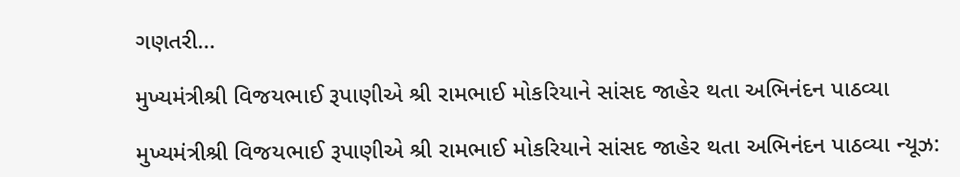ગણતરી…

મુખ્યમંત્રીશ્રી વિજયભાઈ રૂપાણીએ શ્રી રામભાઈ મોકરિયાને સાંસદ જાહેર થતા અભિનંદન પાઠવ્યા

મુખ્યમંત્રીશ્રી વિજયભાઈ રૂપાણીએ શ્રી રામભાઈ મોકરિયાને સાંસદ જાહેર થતા અભિનંદન પાઠવ્યા ન્યૂઝ: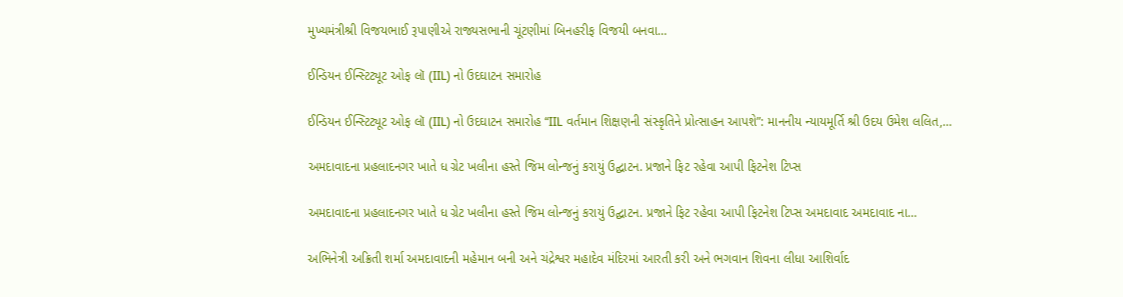મુખ્યમંત્રીશ્રી વિજયભાઈ રૂપાણીએ રાજ્યસભાની ચૂંટણીમાં બિનહરીફ વિજયી બનવા…

ઈન્ડિયન ઈન્સ્ટિટ્યૂટ ઓફ લૉ (IIL) નો ઉદઘાટન સમારોહ

ઈન્ડિયન ઈન્સ્ટિટ્યૂટ ઓફ લૉ (IIL) નો ઉદઘાટન સમારોહ “IIL વર્તમાન શિક્ષણની સંસ્કૃતિને પ્રોત્સાહન આપશે”: માનનીય ન્યાયમૂર્તિ શ્રી ઉદય ઉમેશ લલિત,…

અમદાવાદના પ્રહલાદનગર ખાતે ધ ગ્રેટ ખલીના હસ્તે જિમ લોન્જનું કરાયું ઉદ્ઘાટન. પ્રજાને ફિટ રહેવા આપી ફિટનેશ ટિપ્સ

અમદાવાદના પ્રહલાદનગર ખાતે ધ ગ્રેટ ખલીના હસ્તે જિમ લોન્જનું કરાયું ઉદ્ઘાટન. પ્રજાને ફિટ રહેવા આપી ફિટનેશ ટિપ્સ અમદાવાદ અમદાવાદ ના…

અભિનેત્રી અક્રિતી શર્મા અમદાવાદની મહેમાન બની અને ચંદ્રેશ્વર મહાદેવ મંદિરમાં આરતી કરી અને ભગવાન શિવના લીધા આશિર્વાદ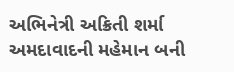અભિનેત્રી અક્રિતી શર્મા અમદાવાદની મહેમાન બની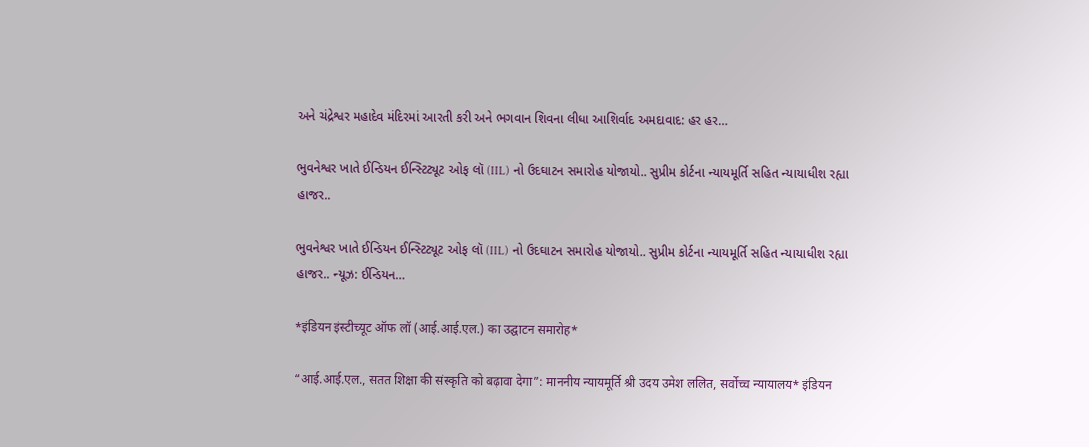અને ચંદ્રેશ્વર મહાદેવ મંદિરમાં આરતી કરી અને ભગવાન શિવના લીધા આશિર્વાદ અમદાવાદ: હર હર…

ભુવનેશ્વર ખાતે ઈન્ડિયન ઈન્સ્ટિટ્યૂટ ઓફ લૉ (IIL) નો ઉદઘાટન સમારોહ યોજાયો.. સુપ્રીમ કોર્ટના ન્યાયમૂર્તિ સહિત ન્યાયાધીશ રહ્યા હાજર..

ભુવનેશ્વર ખાતે ઈન્ડિયન ઈન્સ્ટિટ્યૂટ ઓફ લૉ (IIL) નો ઉદઘાટન સમારોહ યોજાયો.. સુપ્રીમ કોર્ટના ન્યાયમૂર્તિ સહિત ન્યાયાધીશ રહ્યા હાજર.. ન્યૂઝ: ઈન્ડિયન…

*इंडियन इंस्टीच्यूट ऑफ लॉ (आई.आई.एल.) का उद्घाटन समारोह*

“आई.आई.एल., सतत शिक्षा की संस्कृति को बढ़ावा देगा”: माननीय न्यायमूर्ति श्री उदय उमेश ललित, सर्वोच्च न्यायालय* इंडियन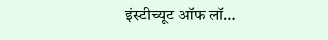इंस्टीच्यूट ऑफ लॉ…